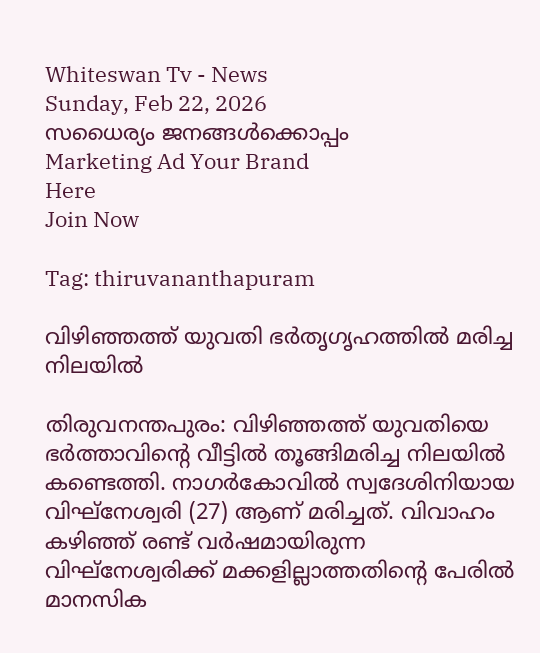Whiteswan Tv - News
Sunday, Feb 22, 2026
സധൈര്യം ജനങ്ങൾക്കൊപ്പം
Marketing Ad Your Brand
Here
Join Now

Tag: thiruvananthapuram

വിഴിഞ്ഞത്ത് യുവതി ഭര്‍തൃഗൃഹത്തില്‍ മരിച്ച നിലയില്‍

തിരുവനന്തപുരം: വിഴിഞ്ഞത്ത് യുവതിയെ ഭർത്താവിന്റെ വീട്ടിൽ തൂങ്ങിമരിച്ച നിലയിൽ കണ്ടെത്തി. നാഗർകോവിൽ സ്വദേശിനിയായ വിഘ്‌നേശ്വരി (27) ആണ് മരിച്ചത്. വിവാഹം കഴിഞ്ഞ് രണ്ട് വർഷമായിരുന്ന വിഘ്‌നേശ്വരിക്ക് മക്കളില്ലാത്തതിന്റെ പേരിൽ മാനസിക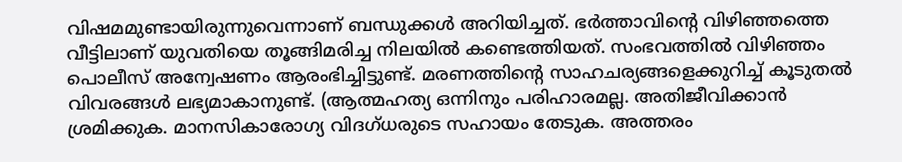വിഷമമുണ്ടായിരുന്നുവെന്നാണ് ബന്ധുക്കൾ അറിയിച്ചത്. ഭർത്താവിന്റെ വിഴിഞ്ഞത്തെ വീട്ടിലാണ് യുവതിയെ തൂങ്ങിമരിച്ച നിലയിൽ കണ്ടെത്തിയത്. സംഭവത്തിൽ വിഴിഞ്ഞം പൊലീസ് അന്വേഷണം ആരംഭിച്ചിട്ടുണ്ട്. മരണത്തിന്റെ സാഹചര്യങ്ങളെക്കുറിച്ച് കൂടുതൽ വിവരങ്ങൾ ലഭ്യമാകാനുണ്ട്. (ആത്മഹത്യ ഒന്നിനും പരിഹാരമല്ല. അതിജീവിക്കാൻ ശ്രമിക്കുക. മാനസികാരോഗ്യ വിദഗ്ധരുടെ സഹായം തേടുക. അത്തരം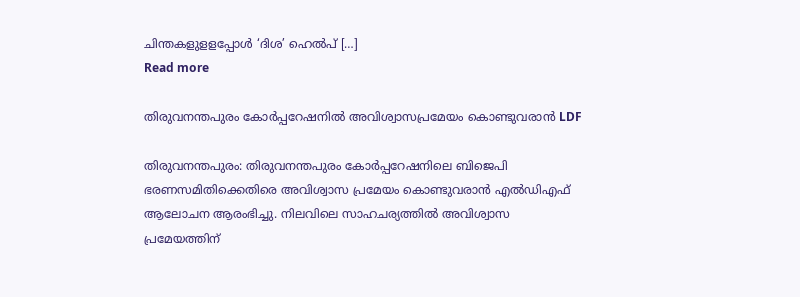ചിന്തകളുളളപ്പോള്‍ ‘ദിശ’ ഹെല്‍പ് […]
Read more

തിരുവനന്തപുരം കോര്‍പ്പറേഷനില്‍ അവിശ്വാസപ്രമേയം കൊണ്ടുവരാന്‍ LDF

തിരുവനന്തപുരം: തിരുവനന്തപുരം കോർപ്പറേഷനിലെ ബിജെപി ഭരണസമിതിക്കെതിരെ അവിശ്വാസ പ്രമേയം കൊണ്ടുവരാൻ എൽഡിഎഫ് ആലോചന ആരംഭിച്ചു. നിലവിലെ സാഹചര്യത്തിൽ അവിശ്വാസ പ്രമേയത്തിന്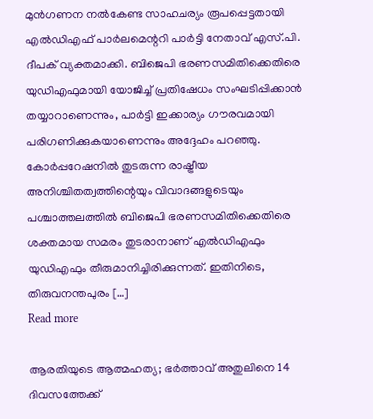മുൻഗണന നൽകേണ്ട സാഹചര്യം രൂപപ്പെട്ടതായി എൽഡിഎഫ് പാർലമെന്ററി പാർട്ടി നേതാവ് എസ്.പി. ദീപക് വ്യക്തമാക്കി. ബിജെപി ഭരണസമിതിക്കെതിരെ യുഡിഎഫുമായി യോജിച്ച് പ്രതിഷേധം സംഘടിപ്പിക്കാൻ തയ്യാറാണെന്നും, പാർട്ടി ഇക്കാര്യം ഗൗരവമായി പരിഗണിക്കുകയാണെന്നും അദ്ദേഹം പറഞ്ഞു. കോർപ്പറേഷനിൽ തുടരുന്ന രാഷ്ട്രീയ അനിശ്ചിതത്വത്തിന്റെയും വിവാദങ്ങളുടെയും പശ്ചാത്തലത്തിൽ ബിജെപി ഭരണസമിതിക്കെതിരെ ശക്തമായ സമരം തുടരാനാണ് എൽഡിഎഫും യുഡിഎഫും തീരുമാനിച്ചിരിക്കുന്നത്. ഇതിനിടെ, തിരുവനന്തപുരം […]
Read more

ആരതിയുടെ ആത്മഹത്യ; ഭർത്താവ് അതുലിനെ 14 ദിവസത്തേക്ക്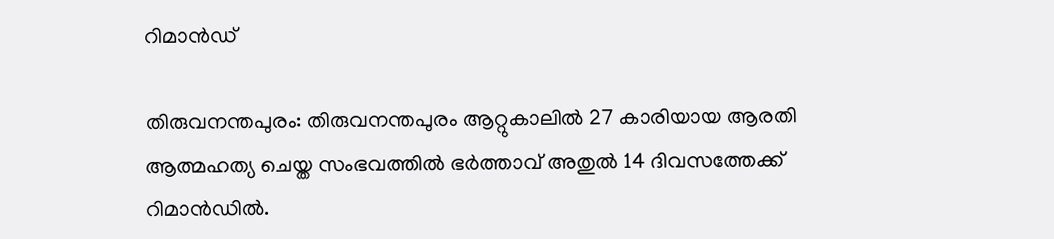റിമാൻഡ്

തിരുവനന്തപുരം: തിരുവനന്തപുരം ആറ്റുകാലിൽ 27 കാരിയായ ആരതി ആത്മഹത്യ ചെയ്ത സംഭവത്തിൽ ഭർത്താവ് അതുൽ 14 ദിവസത്തേക്ക് റിമാൻഡിൽ.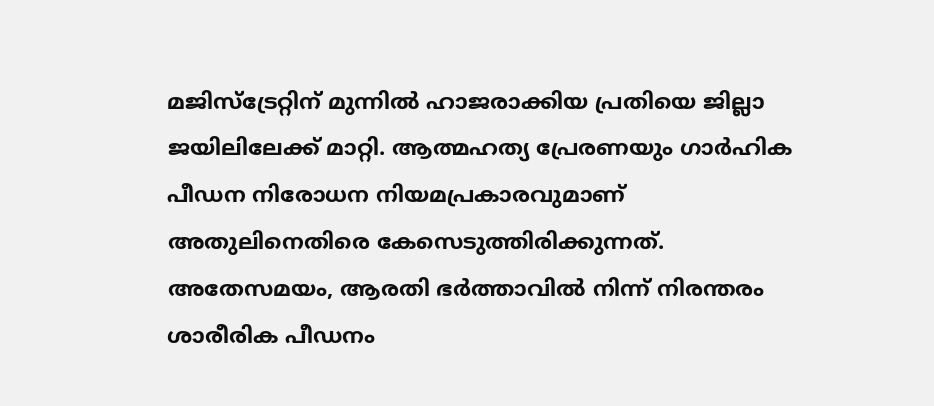മജിസ്ട്രേറ്റിന് മുന്നിൽ ഹാജരാക്കിയ പ്രതിയെ ജില്ലാ ജയിലിലേക്ക് മാറ്റി. ആത്മഹത്യ പ്രേരണയും ഗാർഹിക പീഡന നിരോധന നിയമപ്രകാരവുമാണ് അതുലിനെതിരെ കേസെടുത്തിരിക്കുന്നത്. അതേസമയം, ആരതി ഭർത്താവിൽ നിന്ന് നിരന്തരം ശാരീരിക പീഡനം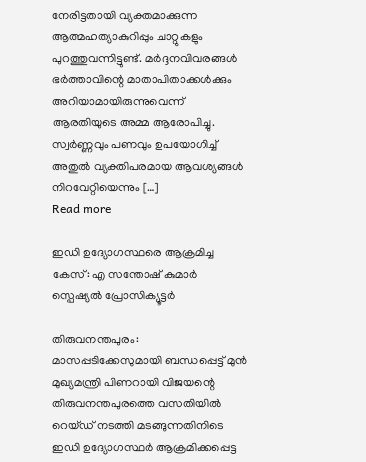നേരിട്ടതായി വ്യക്തമാക്കുന്ന ആത്മഹത്യാകുറിപ്പും ചാറ്റുകളും പുറത്തുവന്നിട്ടുണ്ട്. മർദ്ദനവിവരങ്ങൾ ഭർത്താവിന്റെ മാതാപിതാക്കൾക്കും അറിയാമായിരുന്നുവെന്ന് ആരതിയുടെ അമ്മ ആരോപിച്ചു. സ്വർണ്ണവും പണവും ഉപയോഗിച്ച് അതുൽ വ്യക്തിപരമായ ആവശ്യങ്ങൾ നിറവേറ്റിയെന്നും […]
Read more

ഇഡി ഉദ്യോഗസ്ഥരെ ആക്രമിച്ച കേസ്: എ സന്തോഷ് കുമാർ സ്പെഷ്യൽ പ്രോസിക്യൂട്ടർ

തിരുവനന്തപുരം: മാസപ്പടിക്കേസുമായി ബന്ധപ്പെട്ട് മുൻ മുഖ്യമന്ത്രി പിണറായി വിജയന്റെ തിരുവനന്തപുരത്തെ വസതിയിൽ റെയ്ഡ് നടത്തി മടങ്ങുന്നതിനിടെ ഇഡി ഉദ്യോഗസ്ഥർ ആക്രമിക്കപ്പെട്ട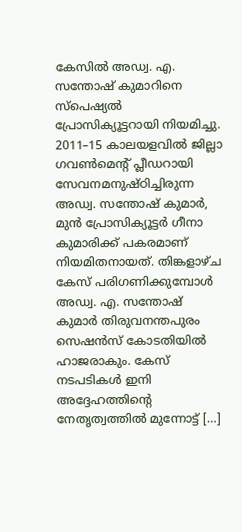കേസിൽ അഡ്വ. എ. സന്തോഷ് കുമാറിനെ സ്പെഷ്യൽ പ്രോസിക്യൂട്ടറായി നിയമിച്ചു. 2011–15 കാലയളവിൽ ജില്ലാ ഗവൺമെന്റ് പ്ലീഡറായി സേവനമനുഷ്ഠിച്ചിരുന്ന അഡ്വ. സന്തോഷ് കുമാർ, മുൻ പ്രോസിക്യൂട്ടർ ഗീനാ കുമാരിക്ക് പകരമാണ് നിയമിതനായത്. തിങ്കളാഴ്ച കേസ് പരിഗണിക്കുമ്പോൾ അഡ്വ. എ. സന്തോഷ് കുമാർ തിരുവനന്തപുരം സെഷൻസ് കോടതിയിൽ ഹാജരാകും. കേസ് നടപടികൾ ഇനി അദ്ദേഹത്തിന്റെ നേതൃത്വത്തിൽ മുന്നോട്ട് […]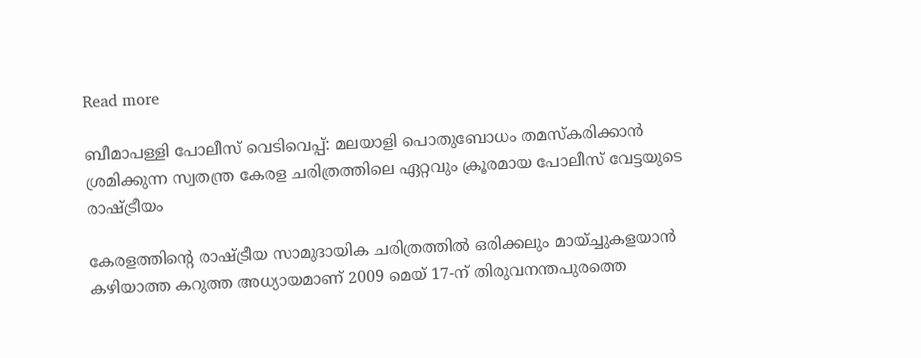Read more

ബീമാപള്ളി പോലീസ് വെടിവെപ്പ്: മലയാളി പൊതുബോധം തമസ്‌കരിക്കാൻ ശ്രമിക്കുന്ന സ്വതന്ത്ര കേരള ചരിത്രത്തിലെ ഏറ്റവും ക്രൂരമായ പോലീസ് വേട്ടയുടെ രാഷ്ട്രീയം

കേരളത്തിന്റെ രാഷ്ട്രീയ സാമുദായിക ചരിത്രത്തിൽ ഒരിക്കലും മായ്ച്ചുകളയാൻ കഴിയാത്ത കറുത്ത അധ്യായമാണ് 2009 മെയ് 17-ന് തിരുവനന്തപുരത്തെ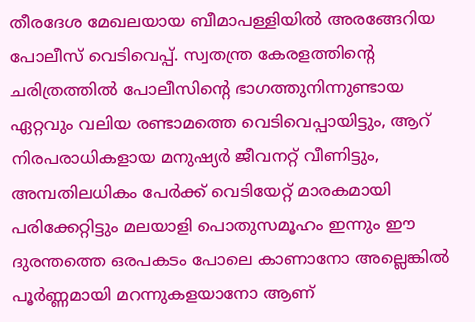തീരദേശ മേഖലയായ ബീമാപള്ളിയിൽ അരങ്ങേറിയ പോലീസ് വെടിവെപ്പ്. സ്വതന്ത്ര കേരളത്തിന്റെ ചരിത്രത്തിൽ പോലീസിന്റെ ഭാഗത്തുനിന്നുണ്ടായ ഏറ്റവും വലിയ രണ്ടാമത്തെ വെടിവെപ്പായിട്ടും, ആറ് നിരപരാധികളായ മനുഷ്യർ ജീവനറ്റ് വീണിട്ടും, അമ്പതിലധികം പേർക്ക് വെടിയേറ്റ് മാരകമായി പരിക്കേറ്റിട്ടും മലയാളി പൊതുസമൂഹം ഇന്നും ഈ ദുരന്തത്തെ ഒരപകടം പോലെ കാണാനോ അല്ലെങ്കിൽ പൂർണ്ണമായി മറന്നുകളയാനോ ആണ്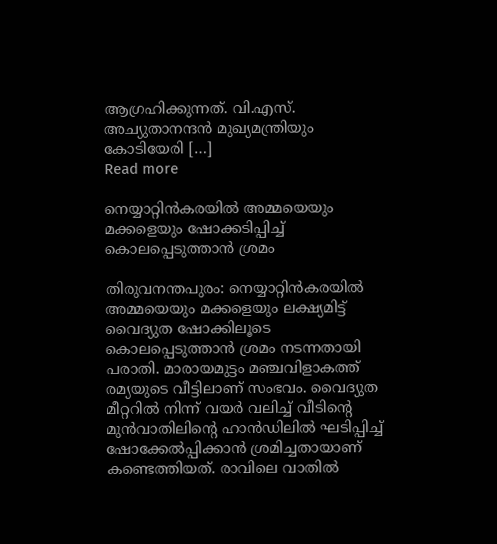ആഗ്രഹിക്കുന്നത്. വി.എസ്. അച്യുതാനന്ദൻ മുഖ്യമന്ത്രിയും കോടിയേരി […]
Read more

നെയ്യാറ്റിൻകരയിൽ അമ്മയെയും മക്കളെയും ഷോക്കടിപ്പിച്ച് കൊലപ്പെടുത്താൻ ശ്രമം

തിരുവനന്തപുരം: നെയ്യാറ്റിൻകരയിൽ അമ്മയെയും മക്കളെയും ലക്ഷ്യമിട്ട് വൈദ്യുത ഷോക്കിലൂടെ കൊലപ്പെടുത്താൻ ശ്രമം നടന്നതായി പരാതി. മാരായമുട്ടം മഞ്ചവിളാകത്ത് രമ്യയുടെ വീട്ടിലാണ് സംഭവം. വൈദ്യുത മീറ്ററിൽ നിന്ന് വയർ വലിച്ച് വീടിന്റെ മുൻവാതിലിന്റെ ഹാൻഡിലിൽ ഘടിപ്പിച്ച് ഷോക്കേൽപ്പിക്കാൻ ശ്രമിച്ചതായാണ് കണ്ടെത്തിയത്. രാവിലെ വാതിൽ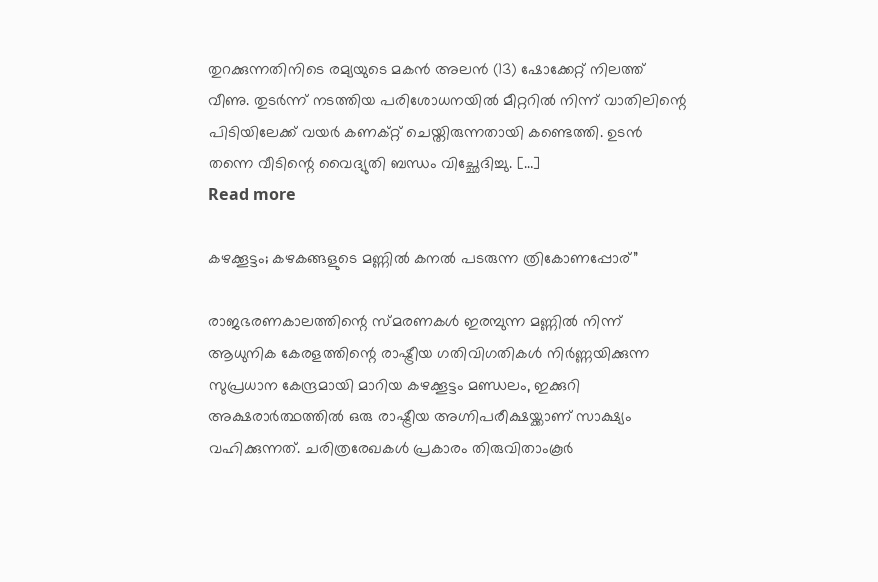തുറക്കുന്നതിനിടെ രമ്യയുടെ മകൻ അലൻ (13) ഷോക്കേറ്റ് നിലത്ത് വീണു. തുടർന്ന് നടത്തിയ പരിശോധനയിൽ മീറ്ററിൽ നിന്ന് വാതിലിന്റെ പിടിയിലേക്ക് വയർ കണക്റ്റ് ചെയ്തിരുന്നതായി കണ്ടെത്തി. ഉടൻ തന്നെ വീടിന്റെ വൈദ്യുതി ബന്ധം വിച്ഛേദിച്ചു. […]
Read more

കഴക്കൂട്ടം; കഴകങ്ങളുടെ മണ്ണിൽ കനൽ പടരുന്ന ത്രികോണപ്പോര്”

രാജഭരണകാലത്തിന്റെ സ്മരണകൾ ഇരമ്പുന്ന മണ്ണിൽ നിന്ന് ആധുനിക കേരളത്തിന്റെ രാഷ്ട്രീയ ഗതിവിഗതികൾ നിർണ്ണയിക്കുന്ന സുപ്രധാന കേന്ദ്രമായി മാറിയ കഴക്കൂട്ടം മണ്ഡലം, ഇക്കുറി അക്ഷരാർത്ഥത്തിൽ ഒരു രാഷ്ട്രീയ അഗ്നിപരീക്ഷയ്ക്കാണ് സാക്ഷ്യം വഹിക്കുന്നത്. ചരിത്രരേഖകൾ പ്രകാരം തിരുവിതാംകൂർ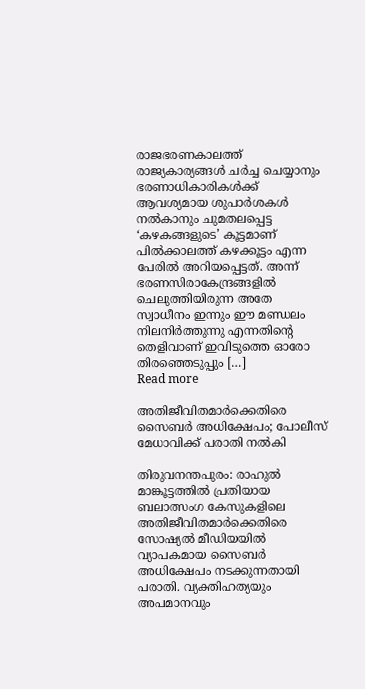രാജഭരണകാലത്ത് രാജ്യകാര്യങ്ങൾ ചർച്ച ചെയ്യാനും ഭരണാധികാരികൾക്ക് ആവശ്യമായ ശുപാർശകൾ നൽകാനും ചുമതലപ്പെട്ട ‘കഴകങ്ങളുടെ’ കൂട്ടമാണ് പിൽക്കാലത്ത് കഴക്കൂട്ടം എന്ന പേരിൽ അറിയപ്പെട്ടത്. അന്ന് ഭരണസിരാകേന്ദ്രങ്ങളിൽ ചെലുത്തിയിരുന്ന അതേ സ്വാധീനം ഇന്നും ഈ മണ്ഡലം നിലനിർത്തുന്നു എന്നതിന്റെ തെളിവാണ് ഇവിടുത്തെ ഓരോ തിരഞ്ഞെടുപ്പും […]
Read more

അതിജീവിതമാർക്കെതിരെ സൈബർ അധിക്ഷേപം; പോലീസ് മേധാവിക്ക് പരാതി നൽകി

തിരുവനന്തപുരം: രാഹുൽ മാങ്കൂട്ടത്തിൽ പ്രതിയായ ബലാത്സംഗ കേസുകളിലെ അതിജീവിതമാർക്കെതിരെ സോഷ്യൽ മീഡിയയിൽ വ്യാപകമായ സൈബർ അധിക്ഷേപം നടക്കുന്നതായി പരാതി. വ്യക്തിഹത്യയും അപമാനവും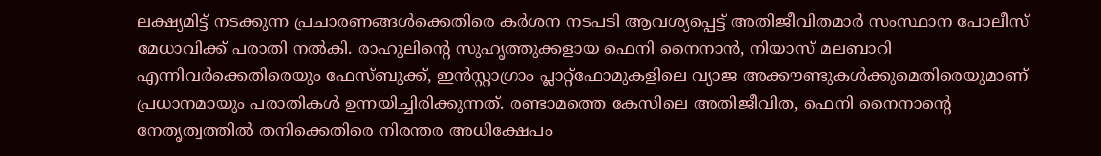ലക്ഷ്യമിട്ട് നടക്കുന്ന പ്രചാരണങ്ങൾക്കെതിരെ കർശന നടപടി ആവശ്യപ്പെട്ട് അതിജീവിതമാർ സംസ്ഥാന പോലീസ് മേധാവിക്ക് പരാതി നൽകി. രാഹുലിന്റെ സുഹൃത്തുക്കളായ ഫെനി നൈനാൻ, നിയാസ് മലബാറി എന്നിവർക്കെതിരെയും ഫേസ്ബുക്ക്, ഇൻസ്റ്റാഗ്രാം പ്ലാറ്റ്ഫോമുകളിലെ വ്യാജ അക്കൗണ്ടുകൾക്കുമെതിരെയുമാണ് പ്രധാനമായും പരാതികൾ ഉന്നയിച്ചിരിക്കുന്നത്. രണ്ടാമത്തെ കേസിലെ അതിജീവിത, ഫെനി നൈനാന്റെ നേതൃത്വത്തിൽ തനിക്കെതിരെ നിരന്തര അധിക്ഷേപം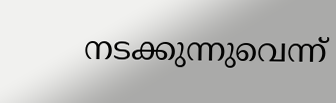നടക്കുന്നുവെന്ന്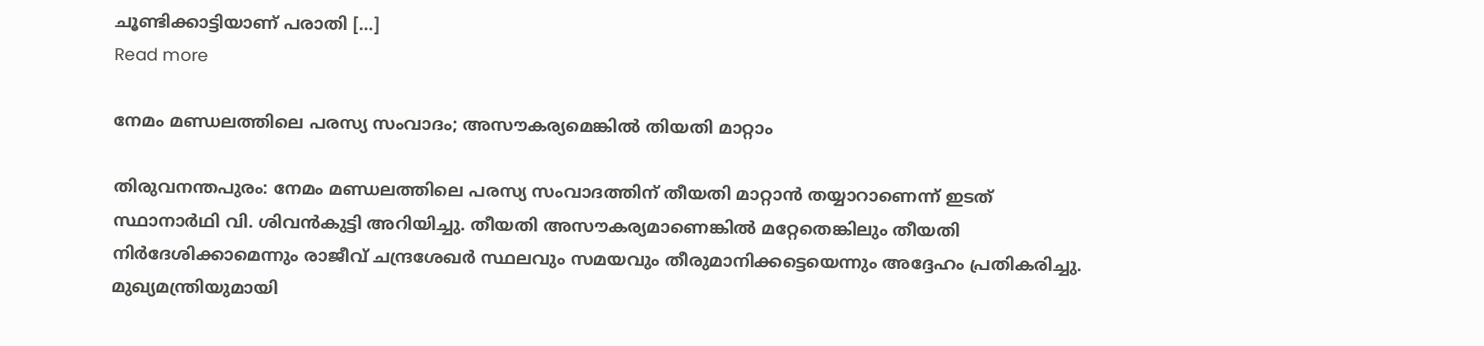ചൂണ്ടിക്കാട്ടിയാണ് പരാതി […]
Read more

നേമം മണ്ഡലത്തിലെ പരസ്യ സംവാദം; അസൗകര്യമെങ്കിൽ തിയതി മാറ്റാം

തിരുവനന്തപുരം: നേമം മണ്ഡലത്തിലെ പരസ്യ സംവാദത്തിന് തീയതി മാറ്റാൻ തയ്യാറാണെന്ന് ഇടത് സ്ഥാനാർഥി വി. ശിവൻകുട്ടി അറിയിച്ചു. തീയതി അസൗകര്യമാണെങ്കിൽ മറ്റേതെങ്കിലും തീയതി നിർദേശിക്കാമെന്നും രാജീവ് ചന്ദ്രശേഖർ സ്ഥലവും സമയവും തീരുമാനിക്കട്ടെയെന്നും അദ്ദേഹം പ്രതികരിച്ചു. മുഖ്യമന്ത്രിയുമായി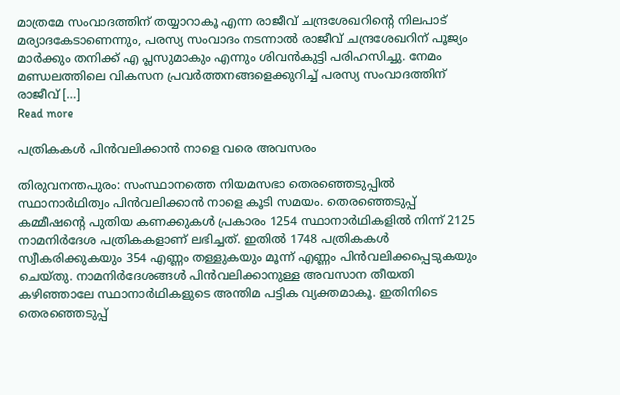മാത്രമേ സംവാദത്തിന് തയ്യാറാകൂ എന്ന രാജീവ് ചന്ദ്രശേഖറിന്റെ നിലപാട് മര്യാദകേടാണെന്നും, പരസ്യ സംവാദം നടന്നാൽ രാജീവ് ചന്ദ്രശേഖറിന് പൂജ്യം മാർക്കും തനിക്ക് എ പ്ലസുമാകും എന്നും ശിവൻകുട്ടി പരിഹസിച്ചു. നേമം മണ്ഡലത്തിലെ വികസന പ്രവർത്തനങ്ങളെക്കുറിച്ച് പരസ്യ സംവാദത്തിന് രാജീവ് […]
Read more

പത്രികകൾ പിൻവലിക്കാൻ നാളെ വരെ അവസരം

തിരുവനന്തപുരം: സംസ്ഥാനത്തെ നിയമസഭാ തെരഞ്ഞെടുപ്പിൽ സ്ഥാനാർഥിത്വം പിൻവലിക്കാൻ നാളെ കൂടി സമയം. തെരഞ്ഞെടുപ്പ് കമ്മീഷന്റെ പുതിയ കണക്കുകൾ പ്രകാരം 1254 സ്ഥാനാർഥികളിൽ നിന്ന് 2125 നാമനിർദേശ പത്രികകളാണ് ലഭിച്ചത്. ഇതിൽ 1748 പത്രികകൾ സ്വീകരിക്കുകയും 354 എണ്ണം തള്ളുകയും മൂന്ന് എണ്ണം പിൻവലിക്കപ്പെടുകയും ചെയ്തു. നാമനിർദേശങ്ങൾ പിൻവലിക്കാനുള്ള അവസാന തീയതി കഴിഞ്ഞാലേ സ്ഥാനാർഥികളുടെ അന്തിമ പട്ടിക വ്യക്തമാകൂ. ഇതിനിടെ തെരഞ്ഞെടുപ്പ്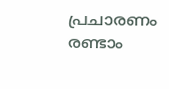പ്രചാരണം രണ്ടാം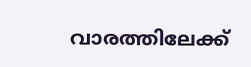വാരത്തിലേക്ക്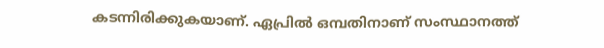കടന്നിരിക്കുകയാണ്. ഏപ്രിൽ ഒമ്പതിനാണ് സംസ്ഥാനത്ത്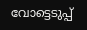വോട്ടെടുപ്പ്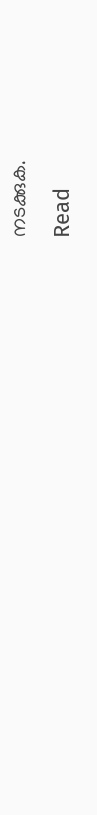നടക്കുക.
Read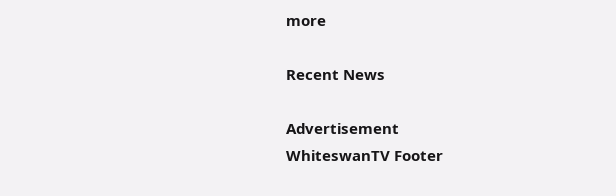more

Recent News

Advertisement
WhiteswanTV Footer